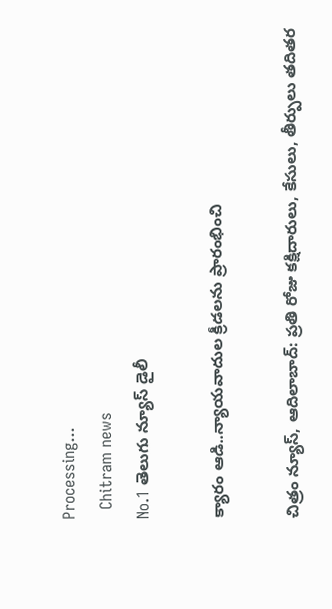Processing...
  Chitram news
No.1 తెలుగు న్యూస్ డైలీ

క్యారం ఆడి..న్యాయవాదుల క్రీడలను ప్రారంభించి

చిత్రం న్యూస్, ఆదిలాబాద్: ప్రతి రోజు కక్షిదారులు, కేసులు, తీర్పులు తదితర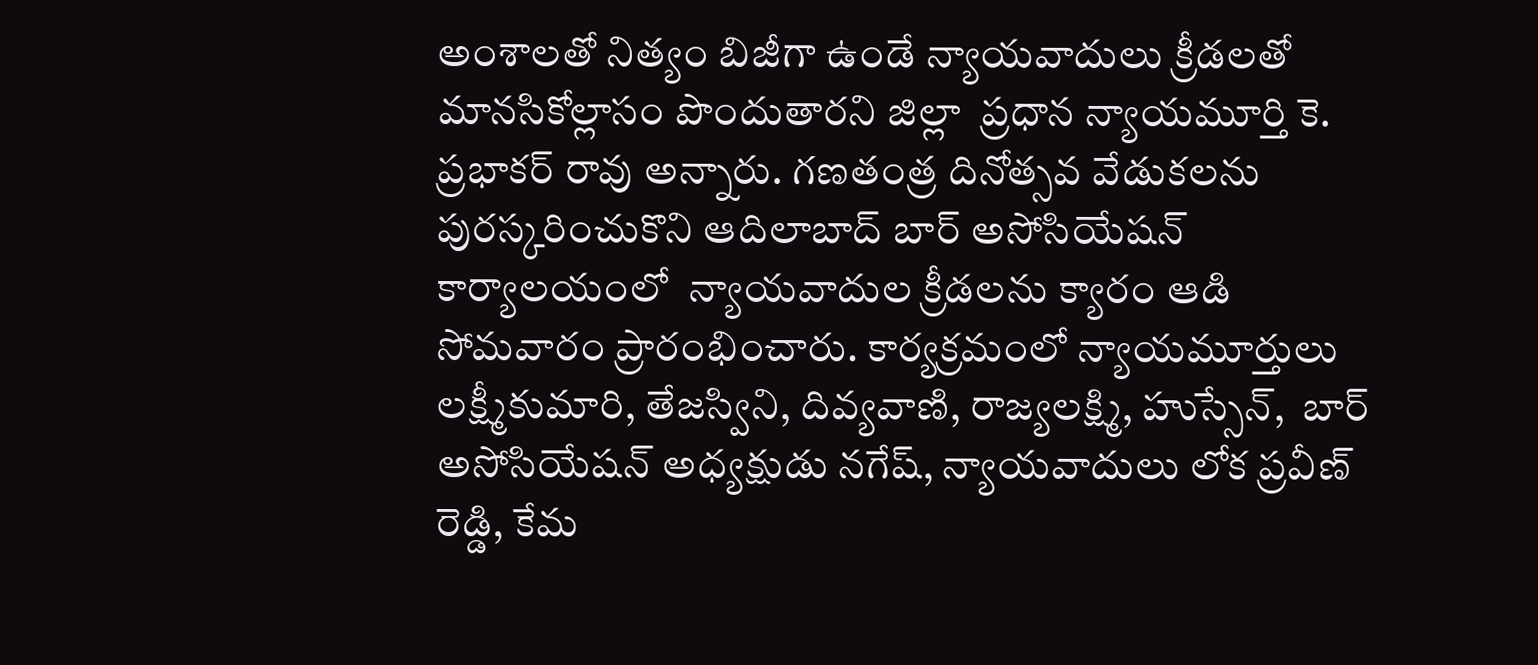అంశాలతో నిత్యం బిజీగా ఉండే న్యాయవాదులు క్రీడలతో మానసికోల్లాసం పొందుతారని జిల్లా  ప్రధాన న్యాయమూర్తి కె. ప్రభాకర్ రావు అన్నారు. గణతంత్ర దినోత్సవ వేడుకలను పురస్కరించుకొని ఆదిలాబాద్ బార్ అసోసియేషన్ కార్యాలయంలో  న్యాయవాదుల క్రీడలను క్యారం ఆడి సోమవారం ప్రారంభించారు. కార్యక్రమంలో న్యాయమూర్తులు లక్ష్మీకుమారి, తేజస్విని, దివ్యవాణి, రాజ్యలక్ష్మి, హుస్సేన్,  బార్ అసోసియేషన్ అధ్యక్షుడు నగేష్, న్యాయవాదులు లోక ప్రవీణ్ రెడ్డి, కేమ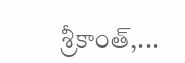శ్రీకాంత్,...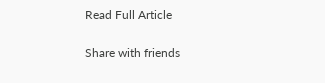Read Full Article

Share with friends